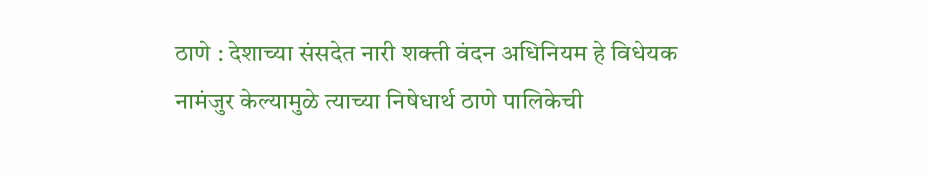ठाणे : देशाच्या संसदेत नारी शक्ती वंदन अधिनियम हे विधेयक नामंजुर केल्यामुळे त्याच्या निषेधार्थ ठाणे पालिकेची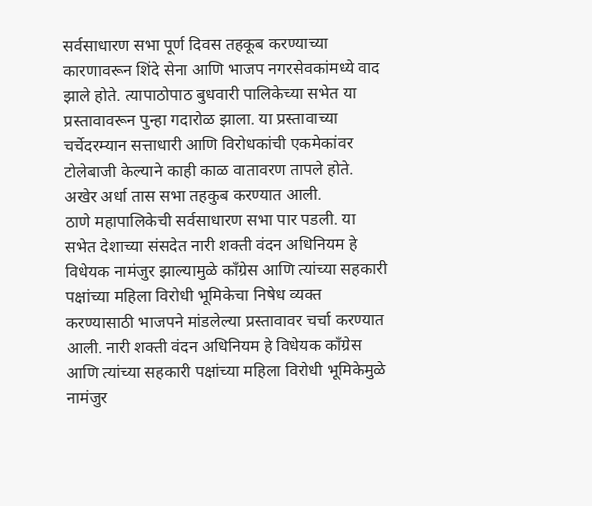सर्वसाधारण सभा पूर्ण दिवस तहकूब करण्याच्या कारणावरून शिंदे सेना आणि भाजप नगरसेवकांमध्ये वाद झाले होते. त्यापाठोपाठ बुधवारी पालिकेच्या सभेत या प्रस्तावावरून पुन्हा गदारोळ झाला. या प्रस्तावाच्या चर्चेदरम्यान सत्ताधारी आणि विरोधकांची एकमेकांवर टोलेबाजी केल्याने काही काळ वातावरण तापले होते. अखेर अर्धा तास सभा तहकुब करण्यात आली.
ठाणे महापालिकेची सर्वसाधारण सभा पार पडली. या सभेत देशाच्या संसदेत नारी शक्ती वंदन अधिनियम हे विधेयक नामंजुर झाल्यामुळे काँग्रेस आणि त्यांच्या सहकारी पक्षांच्या महिला विरोधी भूमिकेचा निषेध व्यक्त करण्यासाठी भाजपने मांडलेल्या प्रस्तावावर चर्चा करण्यात आली. नारी शक्ती वंदन अधिनियम हे विधेयक काँग्रेस आणि त्यांच्या सहकारी पक्षांच्या महिला विरोधी भूमिकेमुळे नामंजुर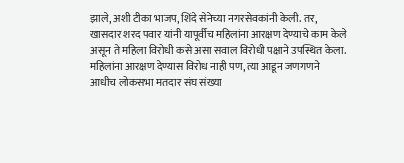झाले, अशी टीका भाजप, शिंदे सेनेच्या नगरसेवकांनी केली. तर, खासदार शरद पवार यांनी यापूर्वीच महिलांना आरक्षण देण्याचे काम केले असून ते महिला विरोधी कसे असा सवाल विरोधी पक्षाने उपस्थित केला.
महिलांना आरक्षण देण्यास विरोध नाही पण, त्या आडून जणगणने आधीच लोकसभा मतदार संघ संख्या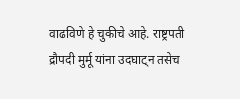वाढविणे हे चुकीचे आहे. राष्ट्रपती द्रौपदी मुर्मू यांना उदघाट्न तसेच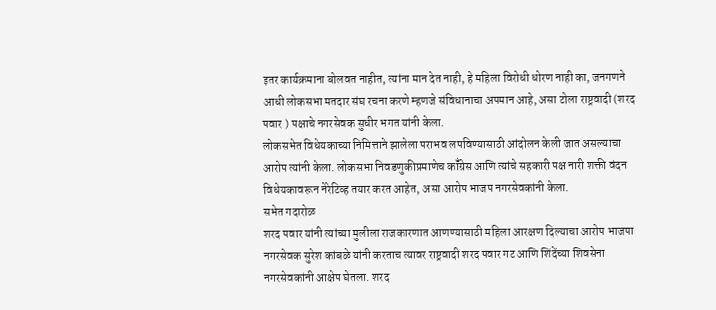इतर कार्यक्रमाना बोलवत नाहीत, त्यांना मान देत नाही, हे महिला विरोधी धोरण नाही का, जनगणने आधी लोकसभा मतदार संघ रचना करणे म्हणजे संविधानाचा अपमान आहे, असा टोला राष्ट्रवादी (शरद पवार ) पक्षाचे नगरसेवक सुधीर भगत यांनी केला.
लोकसभेत विधेयकाच्या निमित्ताने झालेला पराभव लपविण्यासाठी आंदोलन केली जात असल्याचा आरोप त्यांनी केला. लोकसभा निवडणुकीप्रमाणेच कॉँग्रेस आणि त्यांचे सहकारी पक्ष नारी शक्ती वंदन विधेयकावरून नेरेटिव्ह तयार करत आहेत, असा आरोप भाजप नगरसेवकांनी केला.
सभेत गदारोळ
शरद पवार यांनी त्यांच्या मुलीला राजकारणात आणण्यासाठी महिला आरक्षण दिल्याचा आरोप भाजपा नगरसेवक सुरेश कांबळे यांनी करताच त्यावर राष्ट्रवादी शरद पवार गट आणि शिंदेंच्या शिवसेना नगरसेवकांनी आक्षेप घेतला. शरद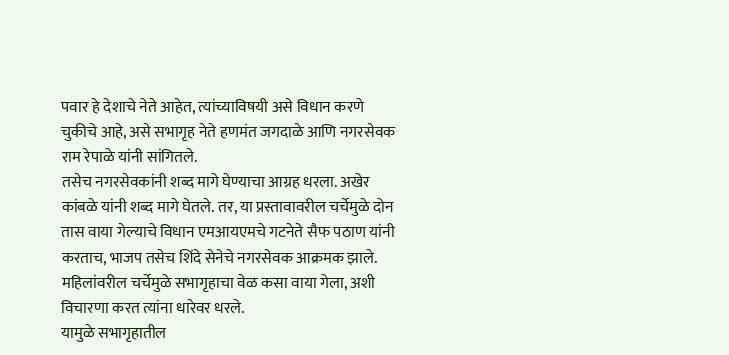पवार हे देशाचे नेते आहेत, त्यांच्याविषयी असे विधान करणे चुकीचे आहे, असे सभागृह नेते हणमंत जगदाळे आणि नगरसेवक राम रेपाळे यांनी सांगितले.
तसेच नगरसेवकांनी शब्द मागे घेण्याचा आग्रह धरला. अखेर कांबळे यांनी शब्द मागे घेतले. तर, या प्रस्तावावरील चर्चेमुळे दोन तास वाया गेल्याचे विधान एमआयएमचे गटनेते सैफ पठाण यांनी करताच, भाजप तसेच शिंदे सेनेचे नगरसेवक आक्रमक झाले. महिलांवरील चर्चेमुळे सभागृहाचा वेळ कसा वाया गेला, अशी विचारणा करत त्यांना धारेवर धरले.
यामुळे सभागृहातील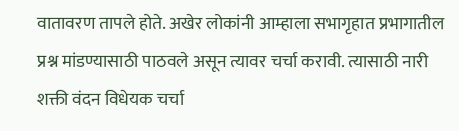वातावरण तापले होते. अखेर लोकांनी आम्हाला सभागृहात प्रभागातील प्रश्न मांडण्यासाठी पाठवले असून त्यावर चर्चा करावी. त्यासाठी नारी शक्ती वंदन विधेयक चर्चा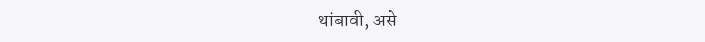थांबावी, असे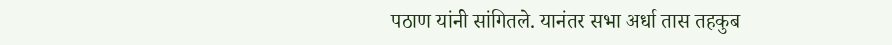पठाण यांनी सांगितले. यानंतर सभा अर्धा तास तहकुब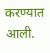करण्यात आली.